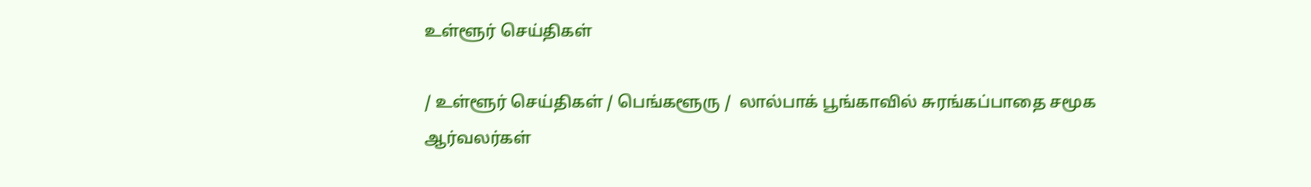உள்ளூர் செய்திகள்

/ உள்ளூர் செய்திகள் / பெங்களூரு /  லால்பாக் பூங்காவில் சுரங்கப்பாதை சமூக ஆர்வலர்கள்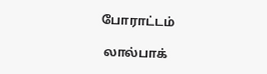போராட்டம்

 லால்பாக்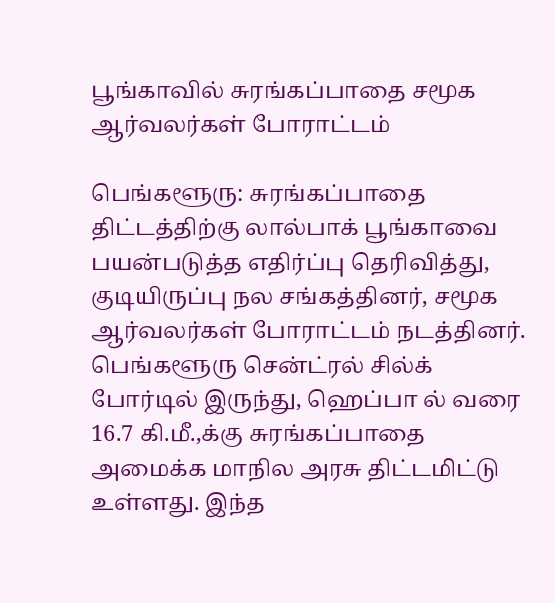பூங்காவில் சுரங்கப்பாதை சமூக ஆர்வலர்கள் போராட்டம்

பெங்களூரு: சுரங்கப்பாதை திட்டத்திற்கு லால்பாக் பூங்காவை பயன்படுத்த எதிர்ப்பு தெரிவித்து, குடியிருப்பு நல சங்கத்தினர், சமூக ஆர்வலர்கள் போராட்டம் நடத்தினர். பெங்களூரு சென்ட்ரல் சில்க் போர்டில் இருந்து, ஹெப்பா ல் வரை 16.7 கி.மீ.,க்கு சுரங்கப்பாதை அமைக்க மாநில அரசு திட்டமிட்டு உள்ளது. இந்த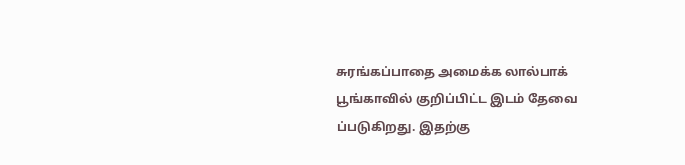சுரங்கப்பாதை அமைக்க லால்பாக் பூங்காவில் குறிப்பிட்ட இடம் தேவை ப்படுகிறது. இதற்கு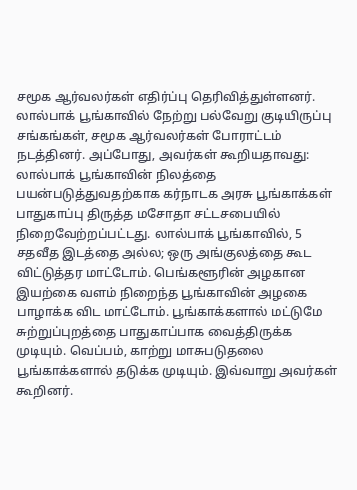சமூக ஆர்வலர்கள் எதிர்ப்பு தெரிவித்துள்ளனர். லால்பாக் பூங்காவில் நேற்று பல்வேறு குடியிருப்பு சங்கங்கள், சமூக ஆர்வலர்கள் போராட்டம் நடத்தினர். அப்போது, அவர்கள் கூறியதாவது: லால்பாக் பூங்காவின் நிலத்தை பயன்படுத்துவதற்காக கர்நாடக அரசு பூங்காக்கள் பாதுகாப்பு திருத்த மசோதா சட்டசபையில் நிறைவேற்றப்பட்டது. லால்பாக் பூங்காவில், 5 சதவீத இடத்தை அல்ல; ஒரு அங்குலத்தை கூட விட்டுத்தர மாட்டோம். பெங்களூரின் அழகான இயற்கை வளம் நிறைந்த பூங்காவின் அழகை பாழாக்க விட மாட்டோம். பூங்காக்களால் மட்டுமே சுற்றுப்புறத்தை பாதுகாப்பாக வைத்திருக்க முடியும். வெப்பம், காற்று மாசுபடுதலை பூங்காக்களால் தடுக்க முடியும். இவ்வாறு அவர்கள் கூறினர்.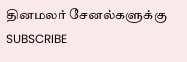தினமலர் சேனல்களுக்கு SUBSCRIBE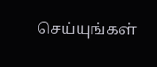செய்யுங்கள்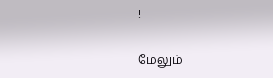!

மேலும்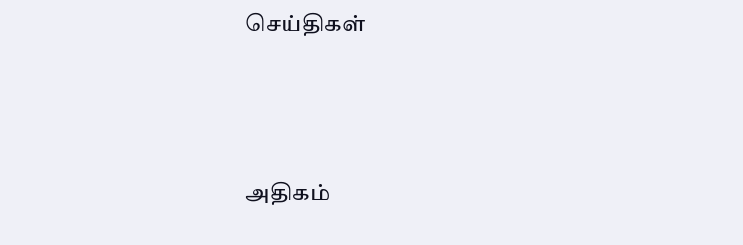செய்திகள்





அதிகம்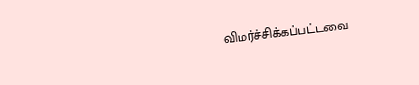விமர்ச்சிக்கப்பட்டவை